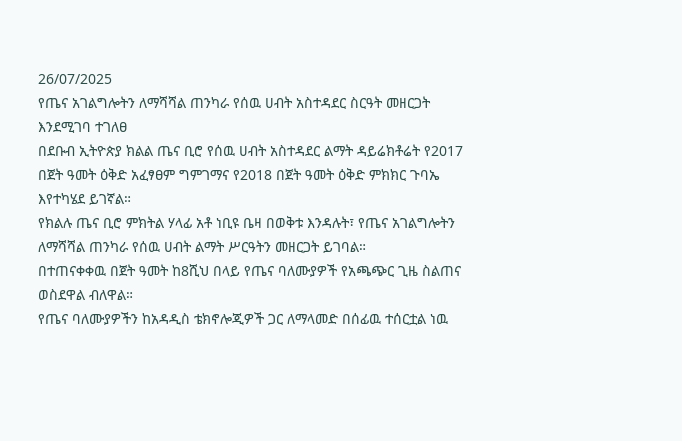26/07/2025
የጤና አገልግሎትን ለማሻሻል ጠንካራ የሰዉ ሀብት አስተዳደር ስርዓት መዘርጋት እንደሚገባ ተገለፀ
በደቡብ ኢትዮጵያ ክልል ጤና ቢሮ የሰዉ ሀብት አስተዳደር ልማት ዳይሬክቶሬት የ2017 በጀት ዓመት ዕቅድ አፈፃፀም ግምገማና የ2018 በጀት ዓመት ዕቅድ ምክክር ጉባኤ እየተካሄደ ይገኛል።
የክልሉ ጤና ቢሮ ምክትል ሃላፊ አቶ ነቢዩ ቤዛ በወቅቱ እንዳሉት፣ የጤና አገልግሎትን ለማሻሻል ጠንካራ የሰዉ ሀብት ልማት ሥርዓትን መዘርጋት ይገባል።
በተጠናቀቀዉ በጀት ዓመት ከ8ሺህ በላይ የጤና ባለሙያዎች የአጫጭር ጊዜ ስልጠና ወስደዋል ብለዋል።
የጤና ባለሙያዎችን ከአዳዲስ ቴክኖሎጂዎች ጋር ለማላመድ በሰፊዉ ተሰርቷል ነዉ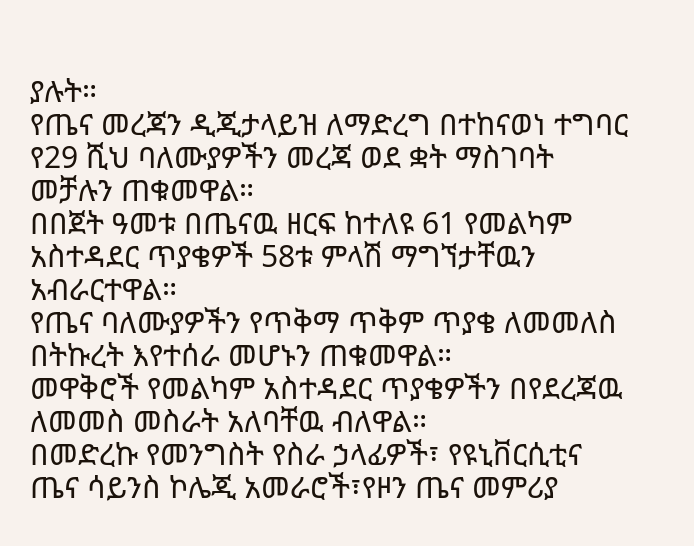ያሉት።
የጤና መረጃን ዲጂታላይዝ ለማድረግ በተከናወነ ተግባር የ29 ሺህ ባለሙያዎችን መረጃ ወደ ቋት ማስገባት መቻሉን ጠቁመዋል።
በበጀት ዓመቱ በጤናዉ ዘርፍ ከተለዩ 61 የመልካም አስተዳደር ጥያቄዎች 58ቱ ምላሽ ማግኘታቸዉን አብራርተዋል።
የጤና ባለሙያዎችን የጥቅማ ጥቅም ጥያቄ ለመመለስ በትኩረት እየተሰራ መሆኑን ጠቁመዋል።
መዋቅሮች የመልካም አስተዳደር ጥያቄዎችን በየደረጃዉ ለመመስ መስራት አለባቸዉ ብለዋል።
በመድረኩ የመንግስት የስራ ኃላፊዎች፣ የዩኒቨርሲቲና ጤና ሳይንስ ኮሌጂ አመራሮች፣የዞን ጤና መምሪያ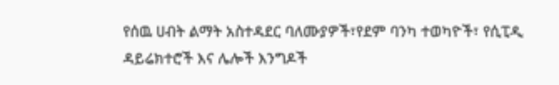የሰዉ ሀብት ልማት አስተዳደር ባለሙያዎች፣የደም ባንካ ተወካዮች፣ የሲፒዲ ዳይሬክተሮች እና ሌሎች እንግዶች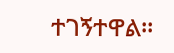ተገኝተዋል።